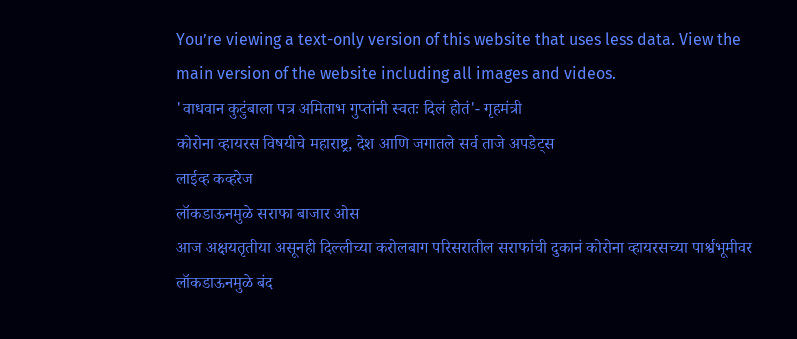You’re viewing a text-only version of this website that uses less data. View the main version of the website including all images and videos.
'वाधवान कुटुंबाला पत्र अमिताभ गुप्तांनी स्वतः दिलं होतं'- गृहमंत्री
कोरोना व्हायरस विषयीचे महाराष्ट्र, देश आणि जगातले सर्व ताजे अपडेट्स
लाईव्ह कव्हरेज
लॉकडाऊनमुळे सराफा बाजार ओस
आज अक्षयतृतीया असूनही दिल्लीच्या करोलबाग परिसरातील सराफांची दुकानं कोरोना व्हायरसच्या पार्श्वभूमीवर लॉकडाऊनमुळे बंद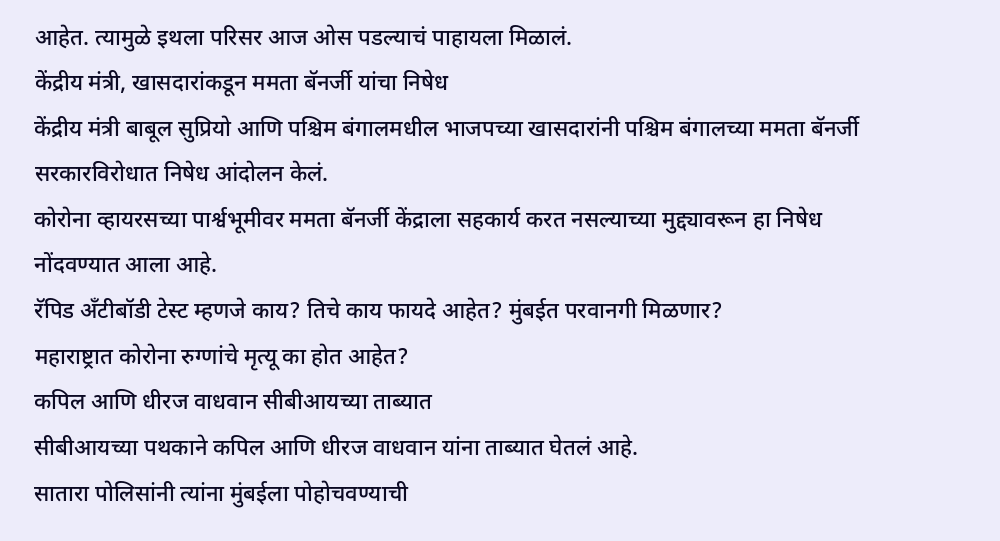आहेत. त्यामुळे इथला परिसर आज ओस पडल्याचं पाहायला मिळालं.
केंद्रीय मंत्री, खासदारांकडून ममता बॅनर्जी यांचा निषेध
केंद्रीय मंत्री बाबूल सुप्रियो आणि पश्चिम बंगालमधील भाजपच्या खासदारांनी पश्चिम बंगालच्या ममता बॅनर्जी सरकारविरोधात निषेध आंदोलन केलं.
कोरोना व्हायरसच्या पार्श्वभूमीवर ममता बॅनर्जी केंद्राला सहकार्य करत नसल्याच्या मुद्द्यावरून हा निषेध नोंदवण्यात आला आहे.
रॅपिड ॲंटीबॉडी टेस्ट म्हणजे काय? तिचे काय फायदे आहेत? मुंबईत परवानगी मिळणार?
महाराष्ट्रात कोरोना रुग्णांचे मृत्यू का होत आहेत?
कपिल आणि धीरज वाधवान सीबीआयच्या ताब्यात
सीबीआयच्या पथकाने कपिल आणि धीरज वाधवान यांना ताब्यात घेतलं आहे.
सातारा पोलिसांनी त्यांना मुंबईला पोहोचवण्याची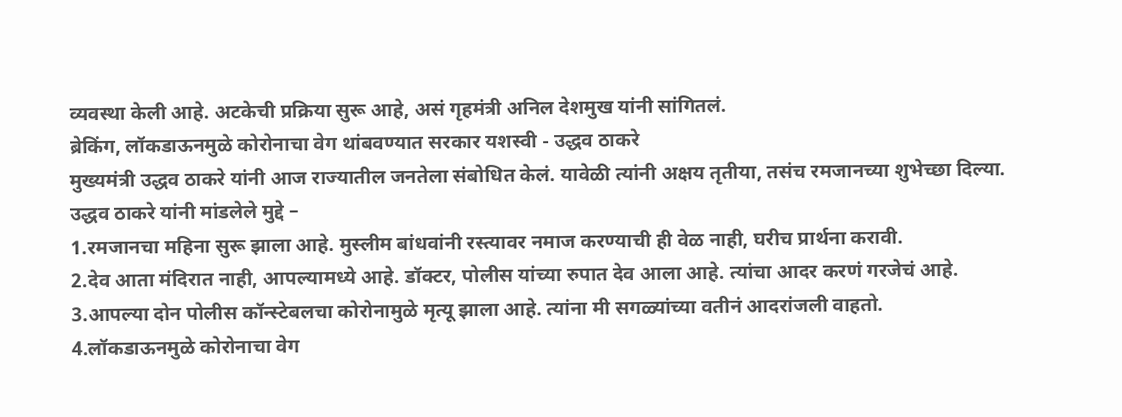व्यवस्था केली आहे. अटकेची प्रक्रिया सुरू आहे, असं गृहमंत्री अनिल देशमुख यांनी सांगितलं.
ब्रेकिंग, लॉकडाऊनमुळे कोरोनाचा वेग थांबवण्यात सरकार यशस्वी - उद्धव ठाकरे
मुख्यमंत्री उद्धव ठाकरे यांनी आज राज्यातील जनतेला संबोधित केलं. यावेळी त्यांनी अक्षय तृतीया, तसंच रमजानच्या शुभेच्छा दिल्या.
उद्धव ठाकरे यांनी मांडलेले मुद्दे –
1.रमजानचा महिना सुरू झाला आहे. मुस्लीम बांधवांनी रस्त्यावर नमाज करण्याची ही वेळ नाही, घरीच प्रार्थना करावी.
2.देव आता मंदिरात नाही, आपल्यामध्ये आहे. डॉक्टर, पोलीस यांच्या रुपात देव आला आहे. त्यांचा आदर करणं गरजेचं आहे.
3.आपल्या दोन पोलीस कॉन्स्टेबलचा कोरोनामुळे मृत्यू झाला आहे. त्यांना मी सगळ्यांच्या वतीनं आदरांजली वाहतो.
4.लॉकडाऊनमुळे कोरोनाचा वेग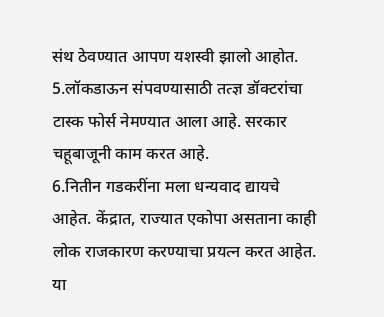संथ ठेवण्यात आपण यशस्वी झालो आहोत.
5.लॉकडाऊन संपवण्यासाठी तत्ज्ञ डॉक्टरांचा टास्क फोर्स नेमण्यात आला आहे. सरकार चहूबाजूनी काम करत आहे.
6.नितीन गडकरींना मला धन्यवाद द्यायचे आहेत. केंद्रात, राज्यात एकोपा असताना काही लोक राजकारण करण्याचा प्रयत्न करत आहेत. या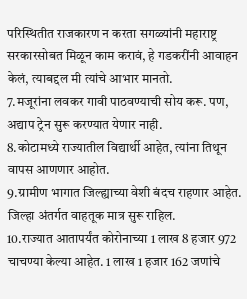परिस्थितीत राजकारण न करता सगळ्यांनी महाराष्ट्र सरकारसोबत मिळून काम करावं, हे गडकरींनी आवाहन केलं, त्याबद्दल मी त्यांचे आभार मानतो.
7.मजूरांना लवकर गावी पाठवण्याची सोय करू. पण, अद्याप ट्रेन सुरू करण्यात येणार नाही.
8.कोटामध्ये राज्यातील विद्यार्थी आहेत, त्यांना तिथून वापस आणणार आहोत.
9.ग्रामीण भागात जिल्ह्याच्या वेशी बंदच राहणार आहेत. जिल्हा अंतर्गत वाहतूक मात्र सुरू राहिल.
10.राज्यात आतापर्यंत कोरोनाच्या 1 लाख 8 हजार 972 चाचण्या केल्या आहेत. 1 लाख 1 हजार 162 जणांचे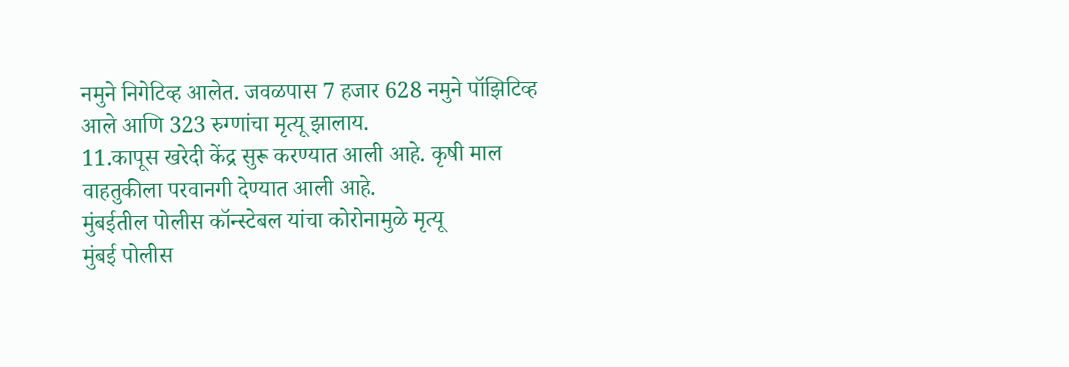नमुने निगेटिव्ह आलेत. जवळपास 7 हजार 628 नमुने पॉझिटिव्ह आले आणि 323 रुग्णांचा मृत्यू झालाय.
11.कापूस खरेदी केंद्र सुरू करण्यात आली आहे. कृषी माल वाहतुकीला परवानगी देण्यात आली आहे.
मुंबईतील पोलीस कॉन्स्टेबल यांचा कोरोनामुळे मृत्यू
मुंबई पोलीस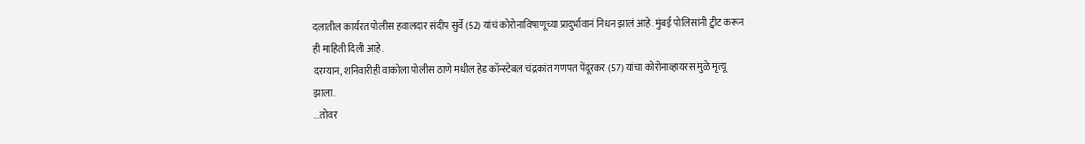दलातील कार्यरत पोलीस हवालदार संदीप सुर्वे (52) यांचं कोरोनाविषाणूच्या प्रादुर्भावानं निधन झालं आहे. मुंबई पोलिसांनी ट्वीट करून ही माहिती दिली आहे.
दरम्यान, शनिवारीही वाकोला पोलीस ठाणे मधील हेड कॉन्स्टेबल चंद्रकांत गणपत पेंदूरकर (57) यांचा कोरोनाव्हायरस मुळे मृत्यू झाला.
...तोवर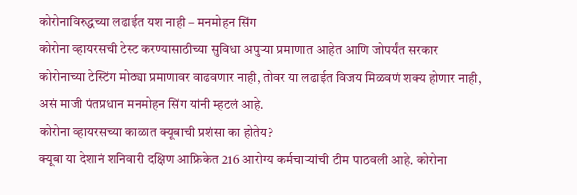कोरोनाविरुद्धच्या लढाईत यश नाही – मनमोहन सिंग
कोरोना व्हायरसची टेस्ट करण्यासाठीच्या सुविधा अपुऱ्या प्रमाणात आहेत आणि जोपर्यंत सरकार कोरोनाच्या टेस्टिंग मोठ्या प्रमाणावर वाढवणार नाही, तोवर या लढाईत विजय मिळवणं शक्य होणार नाही, असं माजी पंतप्रधान मनमोहन सिंग यांनी म्हटलं आहे.
कोरोना व्हायरसच्या काळात क्यूबाची प्रशंसा का होतेय?
क्यूबा या देशानं शनिवारी दक्षिण आफ्रिकेत 216 आरोग्य कर्मचाऱ्यांची टीम पाठवली आहे. कोरोना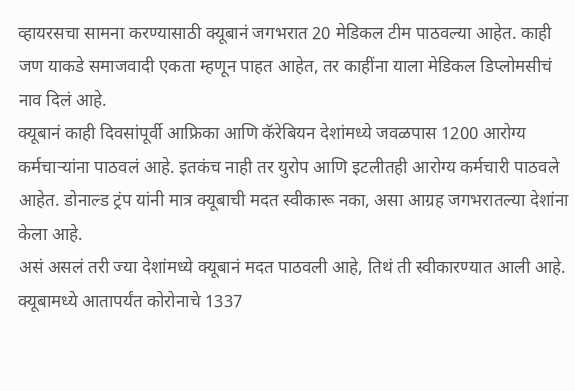व्हायरसचा सामना करण्यासाठी क्यूबानं जगभरात 20 मेडिकल टीम पाठवल्या आहेत. काही जण याकडे समाजवादी एकता म्हणून पाहत आहेत, तर काहींना याला मेडिकल डिप्लोमसीचं नाव दिलं आहे.
क्यूबानं काही दिवसांपूर्वी आफ्रिका आणि कॅरेबियन देशांमध्ये जवळपास 1200 आरोग्य कर्मचाऱ्यांना पाठवलं आहे. इतकंच नाही तर युरोप आणि इटलीतही आरोग्य कर्मचारी पाठवले आहेत. डोनाल्ड ट्रंप यांनी मात्र क्यूबाची मदत स्वीकारू नका, असा आग्रह जगभरातल्या देशांना केला आहे.
असं असलं तरी ज्या देशांमध्ये क्यूबानं मदत पाठवली आहे, तिथं ती स्वीकारण्यात आली आहे. क्यूबामध्ये आतापर्यंत कोरोनाचे 1337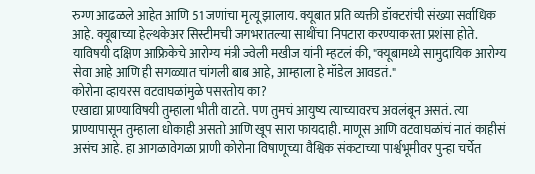रुग्ण आढळले आहेत आणि 51 जणांचा मृत्यू झालाय. क्यूबात प्रति व्यक्ती डॉक्टरांची संख्या सर्वाधिक आहे. क्यूबाच्या हेल्थकेअर सिस्टीमची जगभरातल्या साथींचा निपटारा करण्याकरता प्रशंसा होते.
याविषयी दक्षिण आफ्रिकेचे आरोग्य मंत्री ज्वेली मखीज यांनी म्हटलं की, "क्यूबामध्ये सामुदायिक आरोग्य सेवा आहे आणि ही सगळ्यात चांगली बाब आहे, आम्हाला हे मॉडेल आवडतं."
कोरोना व्हायरस वटवाघळांमुळे पसरतोय का?
एखाद्या प्राण्याविषयी तुम्हाला भीती वाटते. पण तुमचं आयुष्य त्याच्यावरच अवलंबून असतं. त्या प्राण्यापासून तुम्हाला धोकाही असतो आणि खूप सारा फायदाही. माणूस आणि वटवाघळांचं नातं काहीसं असंच आहे. हा आगळावेगळा प्राणी कोरोना विषाणूच्या वैश्विक संकटाच्या पार्श्वभूमीवर पुन्हा चर्चेत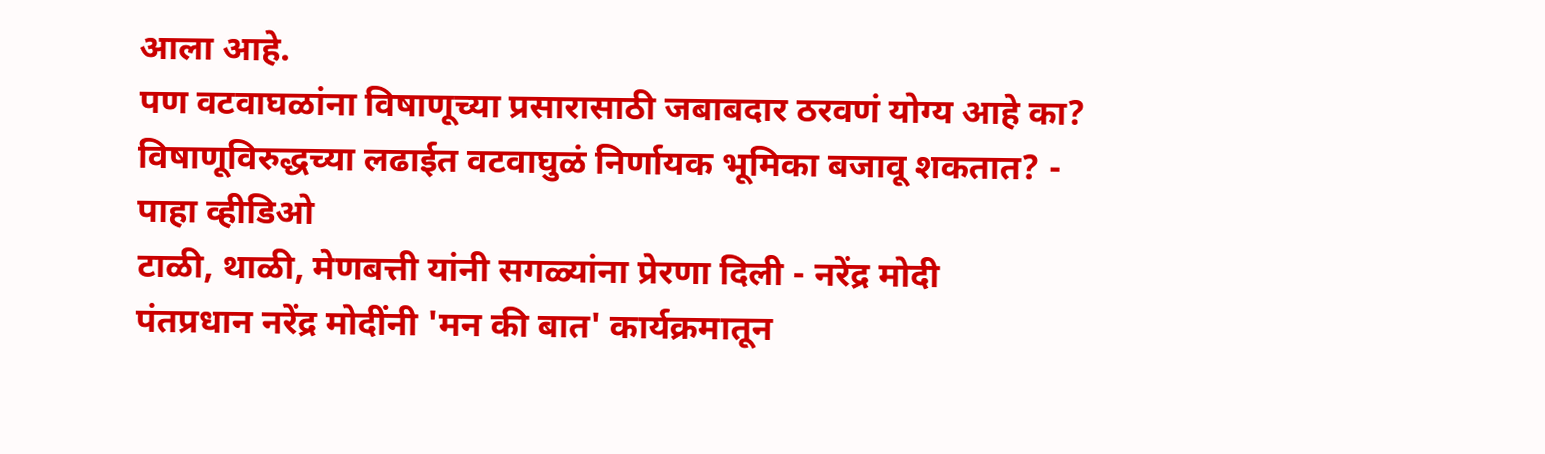आला आहे.
पण वटवाघळांना विषाणूच्या प्रसारासाठी जबाबदार ठरवणं योग्य आहे का? विषाणूविरुद्धच्या लढाईत वटवाघुळं निर्णायक भूमिका बजावू शकतात? - पाहा व्हीडिओ
टाळी, थाळी, मेणबत्ती यांनी सगळ्यांना प्रेरणा दिली - नरेंद्र मोदी
पंतप्रधान नरेंद्र मोदींनी 'मन की बात' कार्यक्रमातून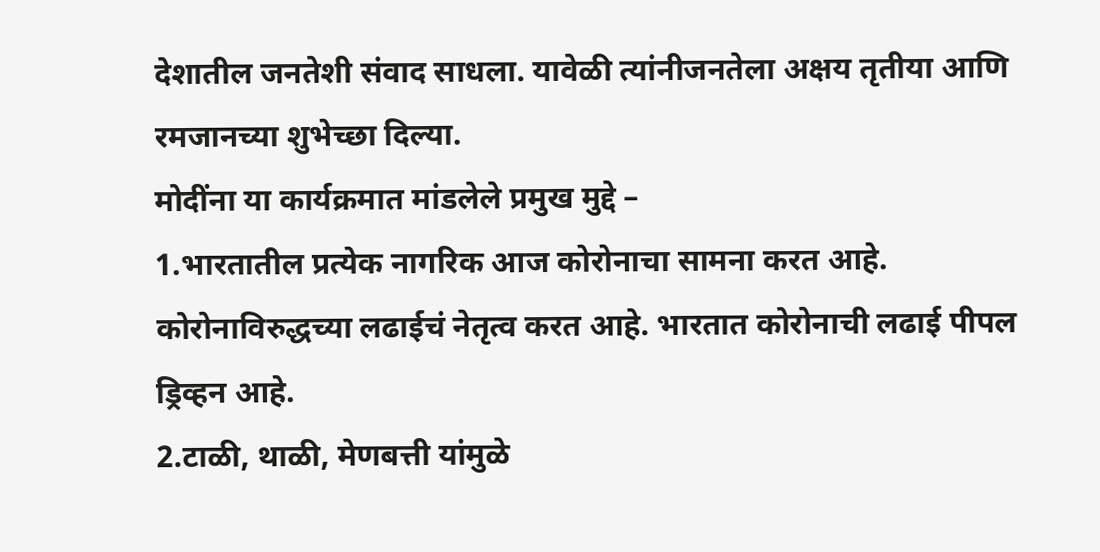देशातील जनतेशी संवाद साधला. यावेळी त्यांनीजनतेला अक्षय तृतीया आणि रमजानच्या शुभेच्छा दिल्या.
मोदींना या कार्यक्रमात मांडलेले प्रमुख मुद्दे –
1.भारतातील प्रत्येक नागरिक आज कोरोनाचा सामना करत आहे. कोरोनाविरुद्धच्या लढाईचं नेतृत्व करत आहे. भारतात कोरोनाची लढाई पीपल ड्रिव्हन आहे.
2.टाळी, थाळी, मेणबत्ती यांमुळे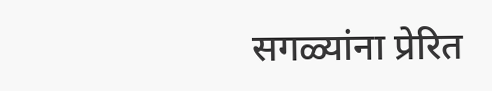सगळ्यांना प्रेरित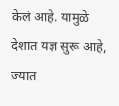केलं आहे. यामुळे देशात यज्ञ सुरू आहे, ज्यात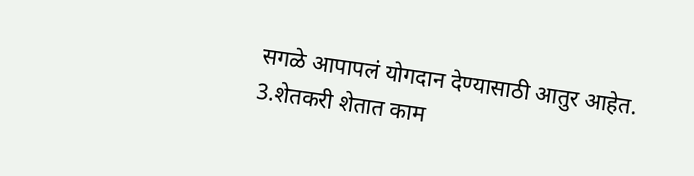सगळे आपापलं योगदान देण्यासाठी आतुर आहेत.
3.शेतकरी शेतात काम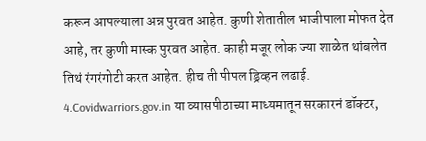करून आपल्याला अन्न पुरवत आहेत. कुणी शेतातील भाजीपाला मोफत देत आहे, तर कुणी मास्क पुरवत आहेत. काही मजूर लोक ज्या शाळेत थांबलेत तिथं रंगरंगोटी करत आहेत. हीच ती पीपल ड्रिव्हन लढाई.
4.Covidwarriors.gov.in या व्यासपीठाच्या माध्यमातून सरकारनं डॉक्टर,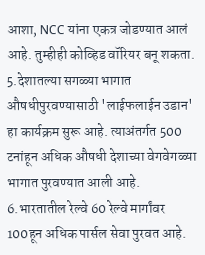आशा, NCC यांना एकत्र जोडण्यात आलं आहे. तुम्हीही कोव्हिड वॉरियर बनू शकता.
5.देशातल्या सगळ्या भागात औषधीपुरवण्यासाठी 'लाईफलाईन उडान' हा कार्यक्रम सुरू आहे. त्याअंतर्गत 500 टनांहून अधिक औषधी देशाच्या वेगवेगळ्या भागात पुरवण्यात आली आहे.
6.भारतातील रेल्वे 60 रेल्वे मार्गांवर 100हून अधिक पार्सल सेवा पुरवत आहे.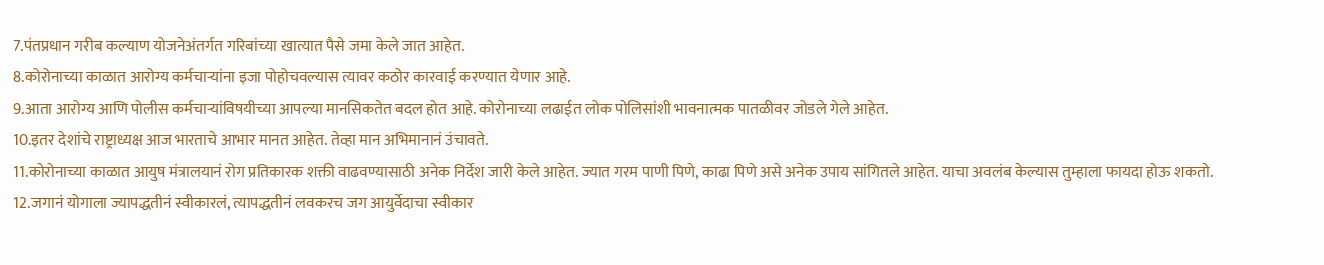7.पंतप्रधान गरीब कल्याण योजनेअंतर्गत गरिबांच्या खात्यात पैसे जमा केले जात आहेत.
8.कोरोनाच्या काळात आरोग्य कर्मचाऱ्यांना इजा पोहोचवल्यास त्यावर कठोर कारवाई करण्यात येणार आहे.
9.आता आरोग्य आणि पोलीस कर्मचाऱ्यांविषयीच्या आपल्या मानसिकतेत बदल होत आहे. कोरोनाच्या लढाईत लोक पोलिसांशी भावनात्मक पातळीवर जोडले गेले आहेत.
10.इतर देशांचे राष्ट्राध्यक्ष आज भारताचे आभार मानत आहेत. तेव्हा मान अभिमानानं उंचावते.
11.कोरोनाच्या काळात आयुष मंत्रालयानं रोग प्रतिकारक शक्ती वाढवण्यासाठी अनेक निर्देश जारी केले आहेत. ज्यात गरम पाणी पिणे, काढा पिणे असे अनेक उपाय सांगितले आहेत. याचा अवलंब केल्यास तुम्हाला फायदा होऊ शकतो.
12.जगानं योगाला ज्यापद्धतीनं स्वीकारलं, त्यापद्धतीनं लवकरच जग आयुर्वेदाचा स्वीकार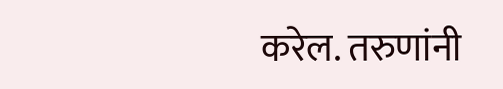करेल. तरुणांनी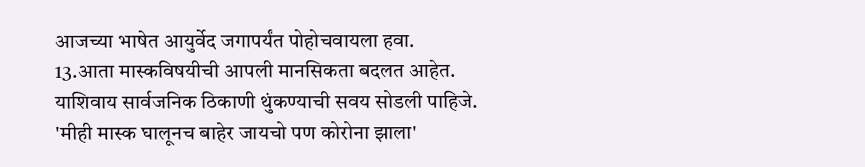आजच्या भाषेत आयुर्वेद जगापर्यंत पोहोचवायला हवा.
13.आता मास्कविषयीची आपली मानसिकता बदलत आहेत. याशिवाय सार्वजनिक ठिकाणी थुंकण्याची सवय सोडली पाहिजे.
'मीही मास्क घालूनच बाहेर जायचो पण कोरोना झाला'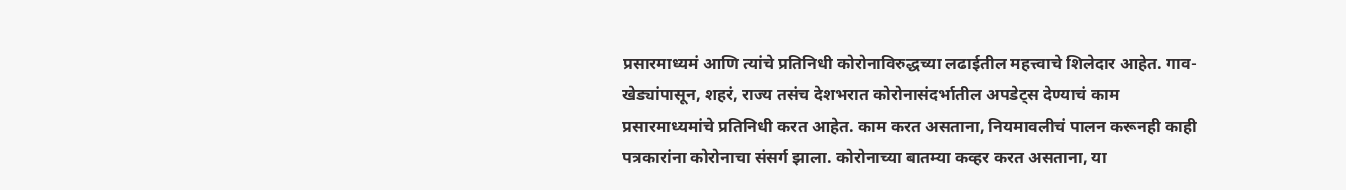प्रसारमाध्यमं आणि त्यांचे प्रतिनिधी कोरोनाविरुद्धच्या लढाईतील महत्त्वाचे शिलेदार आहेत. गाव-खेड्यांपासून, शहरं, राज्य तसंच देशभरात कोरोनासंदर्भातील अपडेट्स देण्याचं काम प्रसारमाध्यमांचे प्रतिनिधी करत आहेत. काम करत असताना, नियमावलीचं पालन करूनही काही पत्रकारांना कोरोनाचा संसर्ग झाला. कोरोनाच्या बातम्या कव्हर करत असताना, या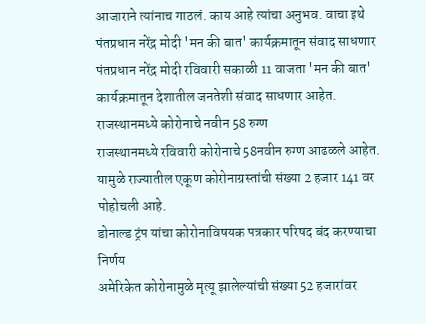आजाराने त्यांनाच गाठलं. काय आहे त्यांचा अनुभव. वाचा इथे
पंतप्रधान नरेंद्र मोदी 'मन की बात' कार्यक्रमातून संवाद साधणार
पंतप्रधान नरेंद्र मोदी रविवारी सकाळी 11 वाजता 'मन की बात' कार्यक्रमातून देशातील जनतेशी संवाद साधणार आहेत.
राजस्थानमध्ये कोरोनाचे नवीन 58 रुग्ण
राजस्थानमध्ये रविवारी कोरोनाचे 58नवीन रुग्ण आढळले आहेत. यामुळे राज्यातील एकूण कोरोनाग्रस्तांची संख्या 2 हजार 141 वर पोहोचली आहे.
डोनाल्ड ट्रंप यांचा कोरोनाविषयक पत्रकार परिषद बंद करण्याचा निर्णय
अमेरिकेत कोरोनामुळे मृत्यू झालेल्यांची संख्या 52 हजारांवर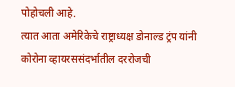पोहोचली आहे.
त्यात आता अमेरिकेचे राष्ट्राध्यक्ष डोनाल्ड ट्रंप यांनी कोरोना व्हायरससंदर्भातील दररोजची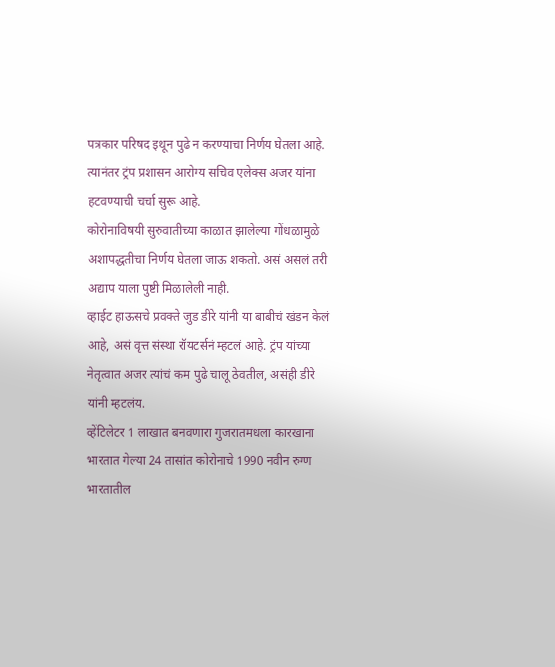पत्रकार परिषद इथून पुढे न करण्याचा निर्णय घेतला आहे.
त्यानंतर ट्रंप प्रशासन आरोग्य सचिव एलेक्स अजर यांना हटवण्याची चर्चा सुरू आहे.
कोरोनाविषयी सुरुवातीच्या काळात झालेल्या गोंधळामुळे अशापद्धतीचा निर्णय घेतला जाऊ शकतो. असं असलं तरी अद्याप याला पुष्टी मिळालेली नाही.
व्हाईट हाऊसचे प्रवक्ते जुड डीरे यांनी या बाबीचं खंडन केलं आहे, असं वृत्त संस्था रॉयटर्सनं म्हटलं आहे. ट्रंप यांच्या नेतृत्वात अजर त्यांचं कम पुढे चालू ठेवतील, असंही डीरे यांनी म्हटलंय.
व्हेंटिलेटर 1 लाखात बनवणारा गुजरातमधला कारखाना
भारतात गेल्या 24 तासांत कोरोनाचे 1990 नवीन रुग्ण
भारतातील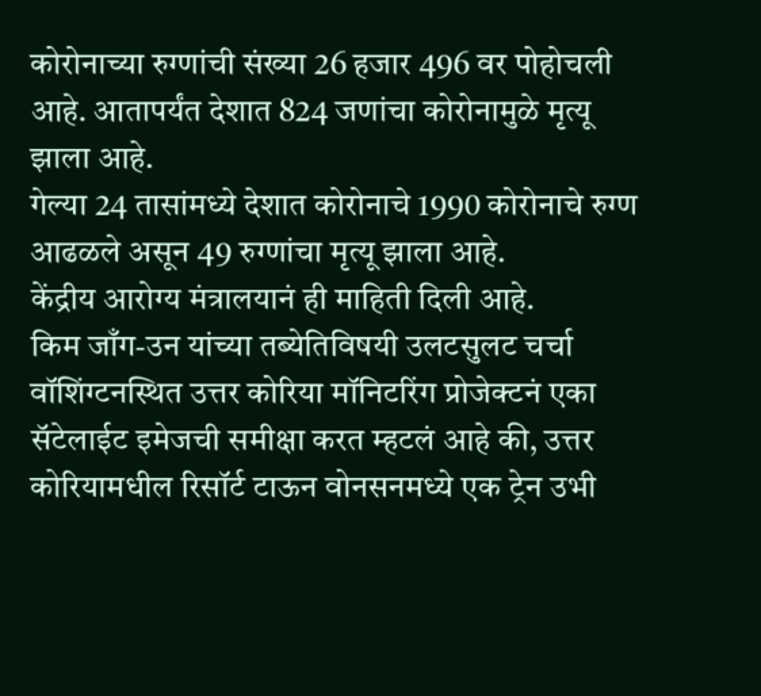कोरोनाच्या रुग्णांची संख्या 26 हजार 496 वर पोहोचली आहे. आतापर्यंत देशात 824 जणांचा कोरोनामुळे मृत्यू झाला आहे.
गेल्या 24 तासांमध्ये देशात कोरोनाचे 1990 कोरोनाचे रुग्ण आढळले असून 49 रुग्णांचा मृत्यू झाला आहे.
केंद्रीय आरोग्य मंत्रालयानं ही माहिती दिली आहे.
किम जाँग-उन यांच्या तब्येतिविषयी उलटसुलट चर्चा
वॉशिंग्टनस्थित उत्तर कोरिया मॉनिटरिंग प्रोजेक्टनं एका सॅटेलाईट इमेजची समीक्षा करत म्हटलं आहे की, उत्तर कोरियामधील रिसॉर्ट टाऊन वोनसनमध्ये एक ट्रेन उभी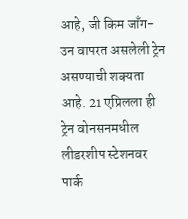आहे, जी किम जाँग-उन वापरत असलेली ट्रेन असण्याची शक्यता आहे. 21 एप्रिलला ही ट्रेन वोनसनमधील लीडरशीप स्टेशनवर पार्क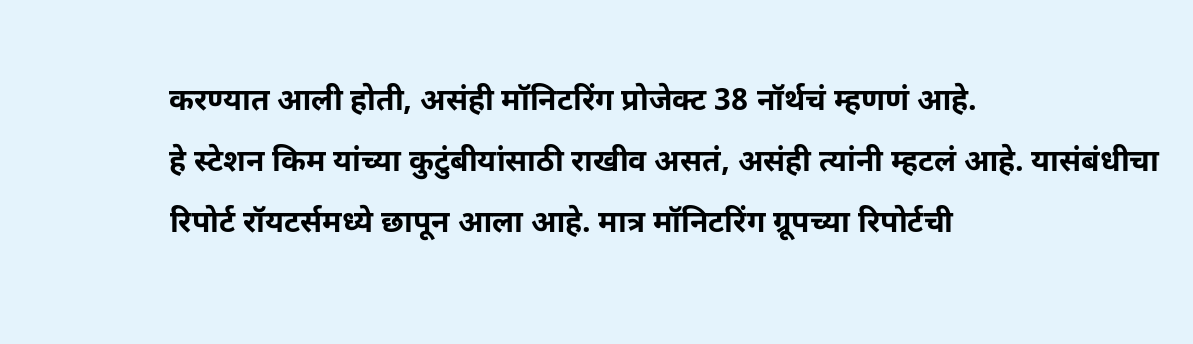करण्यात आली होती, असंही मॉनिटरिंग प्रोजेक्ट 38 नॉर्थचं म्हणणं आहे.
हे स्टेशन किम यांच्या कुटुंबीयांसाठी राखीव असतं, असंही त्यांनी म्हटलं आहे. यासंबंधीचा रिपोर्ट रॉयटर्समध्ये छापून आला आहे. मात्र मॉनिटरिंग ग्रूपच्या रिपोर्टची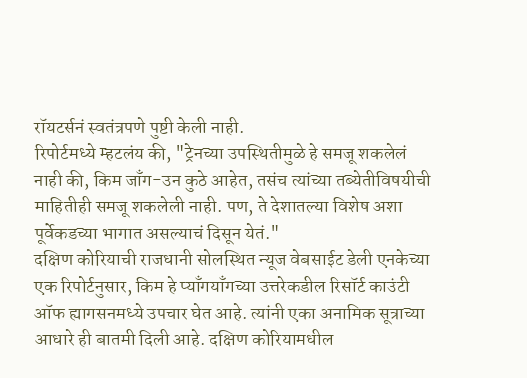रॉयटर्सनं स्वतंत्रपणे पुष्टी केली नाही.
रिपोर्टमध्ये म्हटलंय की, "ट्रेनच्या उपस्थितीमुळे हे समजू शकलेलं नाही की, किम जाँग-उन कुठे आहेत, तसंच त्यांच्या तब्येतीविषयीची माहितीही समजू शकलेली नाही. पण, ते देशातल्या विशेष अशा पूर्वेकडच्या भागात असल्याचं दिसून येतं."
दक्षिण कोरियाची राजधानी सोलस्थित न्यूज वेबसाईट डेली एनकेच्या एक रिपोर्टनुसार, किम हे प्याँगयाँगच्या उत्तरेकडील रिसॉर्ट काउंटी ऑफ ह्यागसनमध्ये उपचार घेत आहे. त्यांनी एका अनामिक सूत्राच्या आधारे ही बातमी दिली आहे. दक्षिण कोरियामधील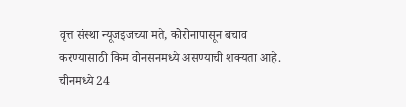वृत्त संस्था न्यूजइजच्या मते, कोरोनापासून बचाव करण्यासाठी किम वोनसनमध्ये असण्याची शक्यता आहे.
चीनमध्ये 24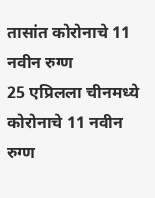तासांत कोरोनाचे 11 नवीन रुग्ण
25 एप्रिलला चीनमध्ये कोरोनाचे 11 नवीन रुग्ण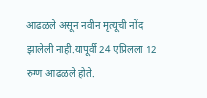आढळले असून नवीन मृत्यूची नोंद झालेली नाही.यापूर्वी 24 एप्रिलला 12 रुग्ण आढळले होते.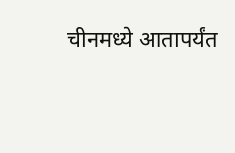चीनमध्ये आतापर्यंत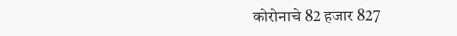कोरोनाचे 82 हजार 827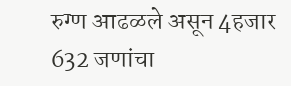रुग्ण आढळले असून 4हजार 632 जणांचा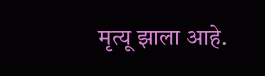मृत्यू झाला आहे.